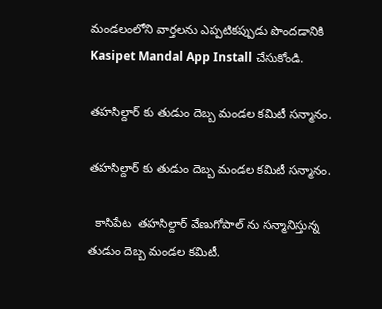మండలంలోని వార్తలను ఎప్పటికప్పుడు పొందడానికి Kasipet Mandal App Install చేసుకోండి.

తహసిల్దార్ కు తుడుం దెబ్బ మండల కమిటీ సన్మానం.

తహసిల్దార్ కు తుడుం దెబ్బ మండల కమిటీ సన్మానం.

  కాసిపేట  తహసిల్దార్ వేణుగోపాల్ ను సన్మానిస్తున్న తుడుం దెబ్బ మండల కమిటీ.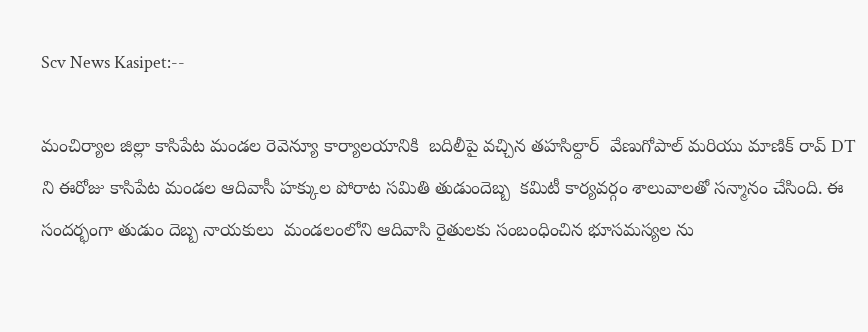Scv News Kasipet:--

మంచిర్యాల జిల్లా కాసిపేట మండల రెవెన్యూ కార్యాలయానికి  బదిలీపై వచ్చిన తహసిల్దార్  వేణుగోపాల్ మరియు మాణిక్ రావ్ DT ని ఈరోజు కాసిపేట మండల ఆదివాసీ హక్కుల పోరాట సమితి తుడుందెబ్బ  కమిటీ కార్యవర్గం శాలువాలతో సన్మానం చేసింది. ఈ సందర్భంగా తుడుం దెబ్బ నాయకులు  మండలంలోని ఆదివాసి రైతులకు సంబంధించిన భూసమస్యల ను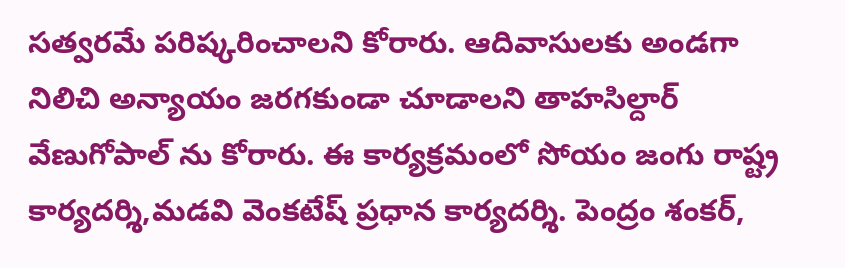సత్వరమే పరిష్కరించాలని కోరారు. ఆదివాసులకు అండగా నిలిచి అన్యాయం జరగకుండా చూడాలని తాహసిల్దార్ వేణుగోపాల్ ను కోరారు. ఈ కార్యక్రమంలో సోయం జంగు రాష్ట్ర కార్యదర్శి,మడవి వెంకటేష్ ప్రధాన కార్యదర్శి. పెంద్రం శంకర్,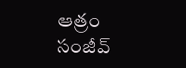ఆత్రం సంజీవ్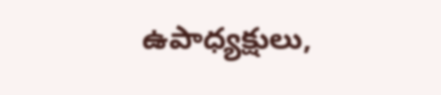ఉపాధ్యక్షులు,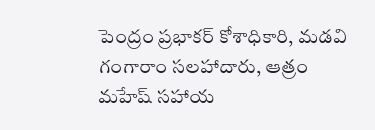పెంద్రం ప్రభాకర్ కోశాధికారి, మడవి గంగారాం సలహాదారు, ఆత్రం మహేష్ సహాయ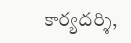కార్యదర్శి,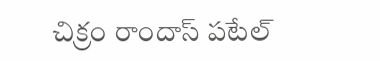చిక్రం రాందాస్ పటేల్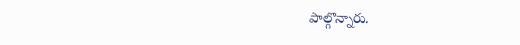పాల్గొన్నారు.